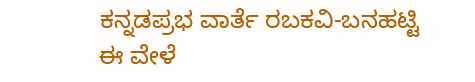ಕನ್ನಡಪ್ರಭ ವಾರ್ತೆ ರಬಕವಿ-ಬನಹಟ್ಟಿ
ಈ ವೇಳೆ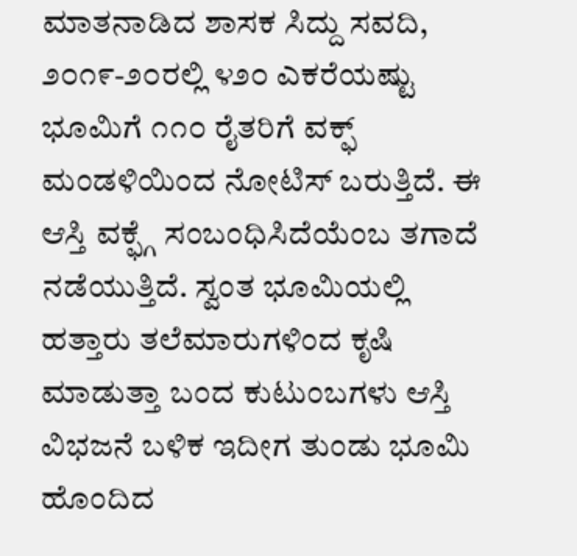ಮಾತನಾಡಿದ ಶಾಸಕ ಸಿದ್ದು ಸವದಿ, ೨೦೧೯-೨೦ರಲ್ಲಿ ೪೨೦ ಎಕರೆಯಷ್ಟು ಭೂಮಿಗೆ ೧೧೦ ರೈತರಿಗೆ ವಕ್ಫ್ ಮಂಡಳಿಯಿಂದ ನೋಟಿಸ್ ಬರುತ್ತಿದೆ. ಈ ಆಸ್ತಿ ವಕ್ಫ್ಗೆ ಸಂಬಂಧಿಸಿದೆಯೆಂಬ ತಗಾದೆ ನಡೆಯುತ್ತಿದೆ. ಸ್ವಂತ ಭೂಮಿಯಲ್ಲಿ ಹತ್ತಾರು ತಲೆಮಾರುಗಳಿಂದ ಕೃಷಿ ಮಾಡುತ್ತಾ ಬಂದ ಕುಟುಂಬಗಳು ಆಸ್ತಿ ವಿಭಜನೆ ಬಳಿಕ ಇದೀಗ ತುಂಡು ಭೂಮಿ ಹೊಂದಿದ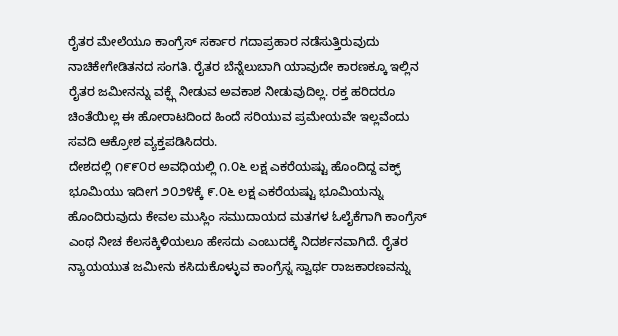ರೈತರ ಮೇಲೆಯೂ ಕಾಂಗ್ರೆಸ್ ಸರ್ಕಾರ ಗದಾಪ್ರಹಾರ ನಡೆಸುತ್ತಿರುವುದು ನಾಚಿಕೇಗೇಡಿತನದ ಸಂಗತಿ. ರೈತರ ಬೆನ್ನೆಲುಬಾಗಿ ಯಾವುದೇ ಕಾರಣಕ್ಕೂ ಇಲ್ಲಿನ ರೈತರ ಜಮೀನನ್ನು ವಕ್ಫ್ಗೆ ನೀಡುವ ಅವಕಾಶ ನೀಡುವುದಿಲ್ಲ. ರಕ್ತ ಹರಿದರೂ ಚಿಂತೆಯಿಲ್ಲ ಈ ಹೋರಾಟದಿಂದ ಹಿಂದೆ ಸರಿಯುವ ಪ್ರಮೇಯವೇ ಇಲ್ಲವೆಂದು ಸವದಿ ಆಕ್ರೋಶ ವ್ಯಕ್ತಪಡಿಸಿದರು.
ದೇಶದಲ್ಲಿ ೧೯೯೦ರ ಅವಧಿಯಲ್ಲಿ ೧.೦೬ ಲಕ್ಷ ಎಕರೆಯಷ್ಟು ಹೊಂದಿದ್ದ ವಕ್ಫ್ ಭೂಮಿಯು ಇದೀಗ ೨೦೨೪ಕ್ಕೆ ೯.೦೬ ಲಕ್ಷ ಎಕರೆಯಷ್ಟು ಭೂಮಿಯನ್ನು ಹೊಂದಿರುವುದು ಕೇವಲ ಮುಸ್ಲಿಂ ಸಮುದಾಯದ ಮತಗಳ ಓಲೈಕೆಗಾಗಿ ಕಾಂಗ್ರೆಸ್ ಎಂಥ ನೀಚ ಕೆಲಸಕ್ಕಿಳಿಯಲೂ ಹೇಸದು ಎಂಬುದಕ್ಕೆ ನಿದರ್ಶನವಾಗಿದೆ. ರೈತರ ನ್ಯಾಯಯುತ ಜಮೀನು ಕಸಿದುಕೊಳ್ಳುವ ಕಾಂಗ್ರೆಸ್ನ ಸ್ವಾರ್ಥ ರಾಜಕಾರಣವನ್ನು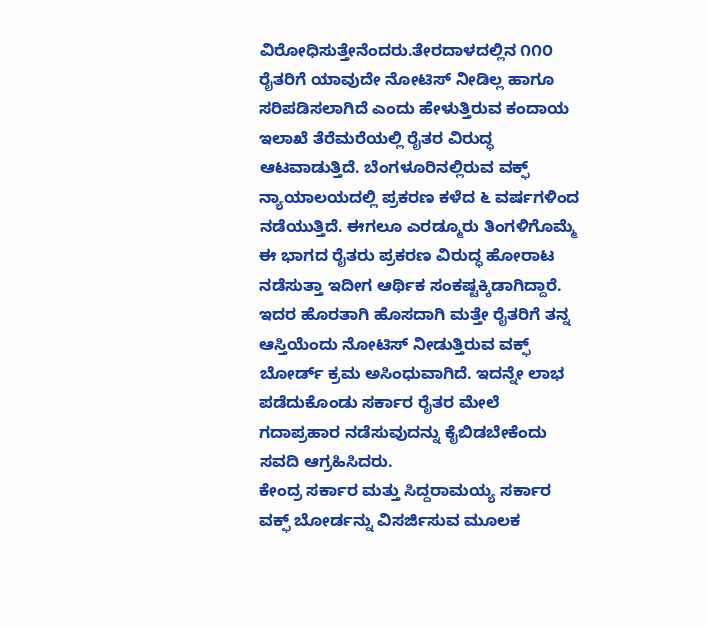ವಿರೋಧಿಸುತ್ತೇನೆಂದರು.ತೇರದಾಳದಲ್ಲಿನ ೧೧೦ ರೈತರಿಗೆ ಯಾವುದೇ ನೋಟಿಸ್ ನೀಡಿಲ್ಲ ಹಾಗೂ ಸರಿಪಡಿಸಲಾಗಿದೆ ಎಂದು ಹೇಳುತ್ತಿರುವ ಕಂದಾಯ ಇಲಾಖೆ ತೆರೆಮರೆಯಲ್ಲಿ ರೈತರ ವಿರುದ್ಧ ಆಟವಾಡುತ್ತಿದೆ. ಬೆಂಗಳೂರಿನಲ್ಲಿರುವ ವಕ್ಫ್ ನ್ಯಾಯಾಲಯದಲ್ಲಿ ಪ್ರಕರಣ ಕಳೆದ ೬ ವರ್ಷಗಳಿಂದ ನಡೆಯುತ್ತಿದೆ. ಈಗಲೂ ಎರಡ್ಮೂರು ತಿಂಗಳಿಗೊಮ್ಮೆ ಈ ಭಾಗದ ರೈತರು ಪ್ರಕರಣ ವಿರುದ್ಧ ಹೋರಾಟ ನಡೆಸುತ್ತಾ ಇದೀಗ ಆರ್ಥಿಕ ಸಂಕಷ್ಟಕ್ಕಿಡಾಗಿದ್ದಾರೆ. ಇದರ ಹೊರತಾಗಿ ಹೊಸದಾಗಿ ಮತ್ತೇ ರೈತರಿಗೆ ತನ್ನ ಆಸ್ತಿಯೆಂದು ನೋಟಿಸ್ ನೀಡುತ್ತಿರುವ ವಕ್ಫ್ ಬೋರ್ಡ್ ಕ್ರಮ ಅಸಿಂಧುವಾಗಿದೆ. ಇದನ್ನೇ ಲಾಭ ಪಡೆದುಕೊಂಡು ಸರ್ಕಾರ ರೈತರ ಮೇಲೆ ಗದಾಪ್ರಹಾರ ನಡೆಸುವುದನ್ನು ಕೈಬಿಡಬೇಕೆಂದು ಸವದಿ ಆಗ್ರಹಿಸಿದರು.
ಕೇಂದ್ರ ಸರ್ಕಾರ ಮತ್ತು ಸಿದ್ದರಾಮಯ್ಯ ಸರ್ಕಾರ ವಕ್ಫ್ ಬೋರ್ಡನ್ನು ವಿಸರ್ಜಿಸುವ ಮೂಲಕ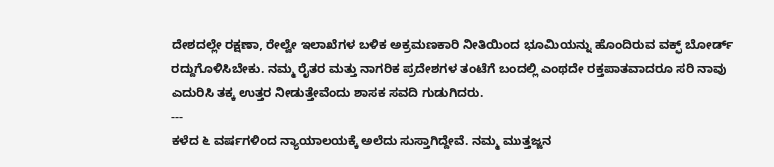ದೇಶದಲ್ಲೇ ರಕ್ಷಣಾ, ರೇಲ್ವೇ ಇಲಾಖೆಗಳ ಬಳಿಕ ಅಕ್ರಮಣಕಾರಿ ನೀತಿಯಿಂದ ಭೂಮಿಯನ್ನು ಹೊಂದಿರುವ ವಕ್ಫ್ ಬೋರ್ಡ್ ರದ್ದುಗೊಳಿಸಿಬೇಕು. ನಮ್ಮ ರೈತರ ಮತ್ತು ನಾಗರಿಕ ಪ್ರದೇಶಗಳ ತಂಟೆಗೆ ಬಂದಲ್ಲಿ ಎಂಥದೇ ರಕ್ತಪಾತವಾದರೂ ಸರಿ ನಾವು ಎದುರಿಸಿ ತಕ್ಕ ಉತ್ತರ ನೀಡುತ್ತೇವೆಂದು ಶಾಸಕ ಸವದಿ ಗುಡುಗಿದರು.
---
ಕಳೆದ ೬ ವರ್ಷಗಳಿಂದ ನ್ಯಾಯಾಲಯಕ್ಕೆ ಅಲೆದು ಸುಸ್ತಾಗಿದ್ದೇವೆ. ನಮ್ಮ ಮುತ್ತಜ್ಜನ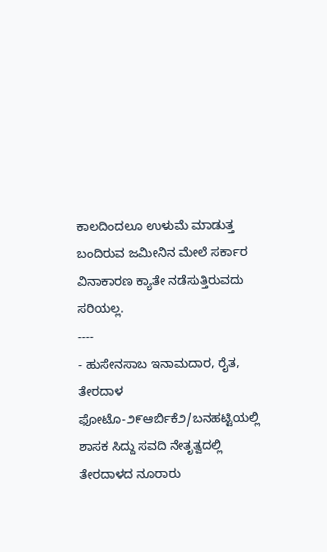ಕಾಲದಿಂದಲೂ ಉಳುಮೆ ಮಾಡುತ್ತ ಬಂದಿರುವ ಜಮೀನಿನ ಮೇಲೆ ಸರ್ಕಾರ ವಿನಾಕಾರಣ ಕ್ಯಾತೇ ನಡೆಸುತ್ತಿರುವದು ಸರಿಯಲ್ಲ.
----
- ಹುಸೇನಸಾಬ ಇನಾಮದಾರ, ರೈತ, ತೇರದಾಳ
ಫೋಟೊ-೨೯ಆರ್ಬಿಕೆ೨/ಬನಹಟ್ಟಿಯಲ್ಲಿ ಶಾಸಕ ಸಿದ್ದು ಸವದಿ ನೇತೃತ್ವದಲ್ಲಿ ತೇರದಾಳದ ನೂರಾರು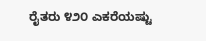ರೈತರು ೪೨೦ ಎಕರೆಯಷ್ಟು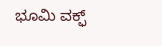ಭೂಮಿ ವಕ್ಫ್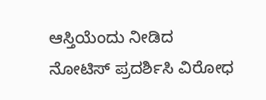ಆಸ್ತಿಯೆಂದು ನೀಡಿದ ನೋಟಿಸ್ ಪ್ರದರ್ಶಿಸಿ ವಿರೋಧ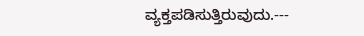ವ್ಯಕ್ತಪಡಿಸುತ್ತಿರುವುದು.---